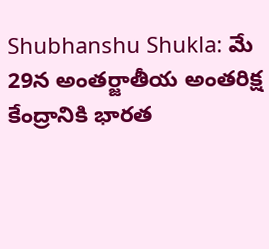Shubhanshu Shukla: మే 29న అంతర్జాతీయ అంతరిక్ష కేంద్రానికి భారత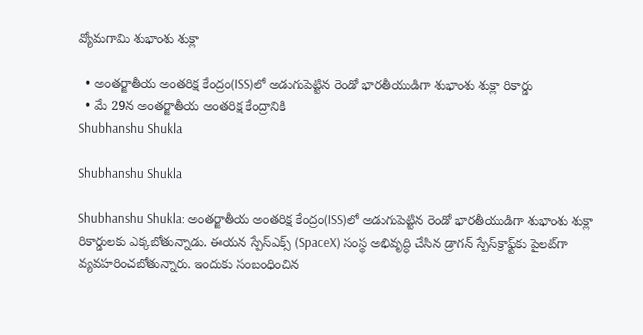వ్యోమగామి శుభాంశు శుక్లా

  • అంతర్జాతీయ అంతరిక్ష కేంద్రం(ISS)లో అడుగుపెట్టిన రెండో భారతీయుడిగా శుభాంశు శుక్లా రికార్డు
  • మే 29న అంతర్జాతీయ అంతరిక్ష కేంద్రానికి
Shubhanshu Shukla

Shubhanshu Shukla

Shubhanshu Shukla: అంతర్జాతీయ అంతరిక్ష కేంద్రం(ISS)లో అడుగుపెట్టిన రెండో భారతీయుడిగా శుభాంశు శుక్లా రికార్డులకు ఎక్కబోతున్నాడు. ఈయన స్పేస్‌ఎక్స్‌ (SpaceX) సంస్థ అభివృద్ధి చేసిన డ్రాగన్‌ స్పేస్‌క్రాఫ్ట్‌కు పైలట్‌గా వ్యవహరించబోతున్నారు. ఇందుకు సంబంధించిన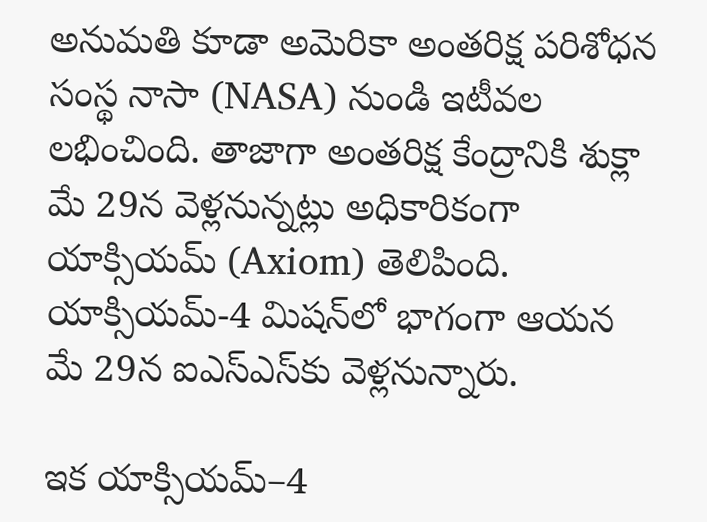అనుమతి కూడా అమెరికా అంతరిక్ష పరిశోధన సంస్థ నాసా (NASA) నుండి ఇటీవల లభించింది. తాజాగా అంతరిక్ష కేంద్రానికి శుక్లా మే 29న వెళ్లనున్నట్లు అధికారికంగా యాక్సియమ్‌ (Axiom) తెలిపింది. యాక్సియమ్‌-4 మిషన్‌లో భాగంగా ఆయన మే 29న ఐఎస్‌ఎస్‌కు వెళ్లనున్నారు.

ఇక యాక్సియమ్‌–4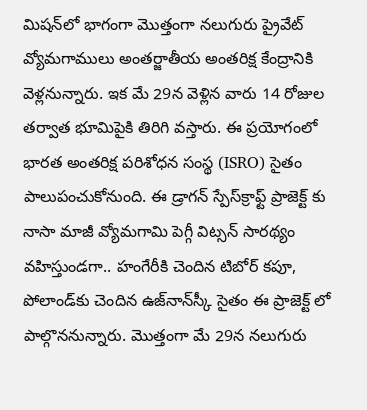మిషన్‌లో భాగంగా మొత్తంగా నలుగురు ప్రైవేట్‌ వ్యోమగాములు అంతర్జాతీయ అంతరిక్ష కేంద్రానికి వెళ్లనున్నారు. ఇక మే 29న వెళ్లిన వారు 14 రోజుల తర్వాత భూమిపైకి తిరిగి వస్తారు. ఈ ప్రయోగంలో భారత అంతరిక్ష పరిశోధన సంస్థ (ISRO) సైతం పాలుపంచుకోనుంది. ఈ డ్రాగన్‌ స్పేస్‌క్రాఫ్ట్‌ ప్రాజెక్ట్ కు నాసా మాజీ వ్యోమగామి పెగ్గీ విట్సన్‌ సారథ్యం వహిస్తుండగా.. హంగేరీకి చెందిన టిబోర్‌ కపూ, పోలాండ్‌కు చెందిన ఉజ్‌నాన్‌స్కీ సైతం ఈ ప్రాజెక్ట్ లో పాల్గొననున్నారు. మొత్తంగా మే 29న నలుగురు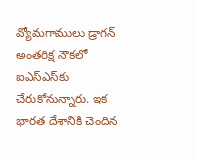వ్యోమగాములు డ్రాగన్‌ అంతరిక్ష నౌకలో ఐఎస్‌ఎస్‌కు చేరుకోనున్నారు. ఇక భారత దేశానికి చెందిన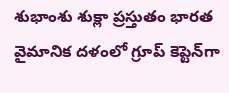శుభాంశు శుక్లా ప్రస్తుతం భారత వైమానిక దళంలో గ్రూప్‌ కెప్టెన్‌గా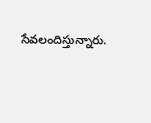సేవలందిస్తున్నారు.